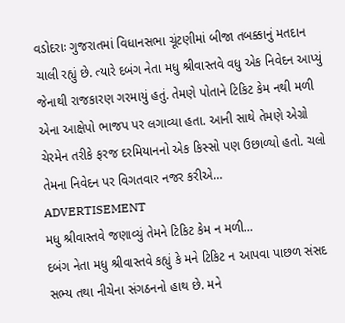વડોદરાઃ ગુજરાતમાં વિધાનસભા ચૂંટણીમાં બીજા તબક્કાનું મતદાન ચાલી રહ્યું છે. ત્યારે દબંગ નેતા મધુ શ્રીવાસ્તવે વધુ એક નિવેદન આપ્યું જેનાથી રાજકારણ ગરમાયું હતું. તેમણે પોતાને ટિકિટ કેમ નથી મળી એના આક્ષેપો ભાજપ પર લગાવ્યા હતા. આની સાથે તેમણે એગ્રો ચેરમેન તરીકે ફરજ દરમિયાનનો એક કિસ્સો પણ ઉછાળ્યો હતો. ચલો તેમના નિવેદન પર વિગતવાર નજર કરીએ…
ADVERTISEMENT
મધુ શ્રીવાસ્તવે જણાવ્યું તેમને ટિકિટ કેમ ન મળી…
દબંગ નેતા મધુ શ્રીવાસ્તવે કહ્યું કે મને ટિકિટ ન આપવા પાછળ સંસદ સભ્ય તથા નીચેના સંગઠનનો હાથ છે. મને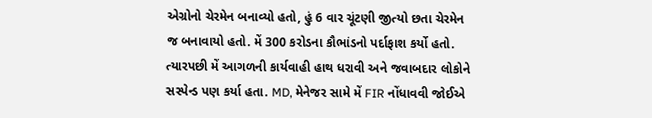એગ્રોનો ચેરમેન બનાવ્યો હતો, હું 6 વાર ચૂંટણી જીત્યો છતા ચેરમેન જ બનાવાયો હતો. મેં 300 કરોડના કૌભાંડનો પર્દાફાશ કર્યો હતો. ત્યારપછી મેં આગળની કાર્યવાહી હાથ ધરાવી અને જવાબદાર લોકોને સસ્પેન્ડ પણ કર્યા હતા. MD, મેનેજર સામે મેં FIR નોંધાવવી જોઈએ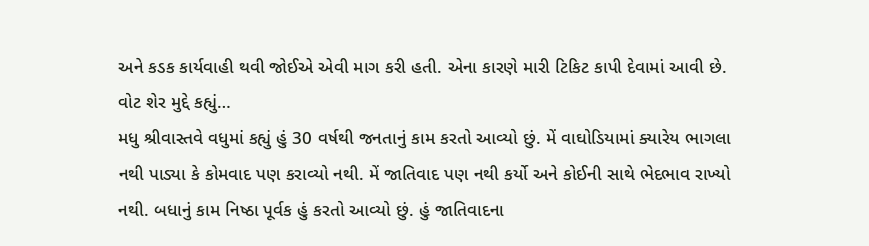અને કડક કાર્યવાહી થવી જોઈએ એવી માગ કરી હતી. એના કારણે મારી ટિકિટ કાપી દેવામાં આવી છે.
વોટ શેર મુદ્દે કહ્યું…
મધુ શ્રીવાસ્તવે વધુમાં કહ્યું હું 30 વર્ષથી જનતાનું કામ કરતો આવ્યો છું. મેં વાઘોડિયામાં ક્યારેય ભાગલા નથી પાડ્યા કે કોમવાદ પણ કરાવ્યો નથી. મેં જાતિવાદ પણ નથી કર્યો અને કોઈની સાથે ભેદભાવ રાખ્યો નથી. બધાનું કામ નિષ્ઠા પૂર્વક હું કરતો આવ્યો છું. હું જાતિવાદના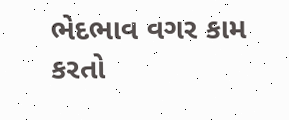ભેદભાવ વગર કામ કરતો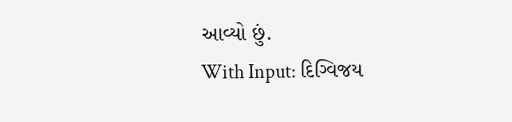આવ્યો છું.
With Input: દિગ્વિજય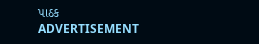પાઠક
ADVERTISEMENT